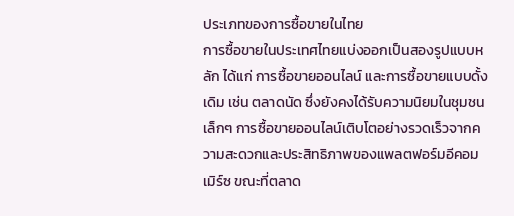ประเภทของการซื้อขายในไทย
การซื้อขายในประเทศไทยแบ่งออกเป็นสองรูปแบบหลัก ได้แก่ การซื้อขายออนไลน์ และการซื้อขายแบบดั้งเดิม เช่น ตลาดนัด ซึ่งยังคงได้รับความนิยมในชุมชนเล็กๆ การซื้อขายออนไลน์เติบโตอย่างรวดเร็วจากความสะดวกและประสิทธิภาพของแพลตฟอร์มอีคอมเมิร์ซ ขณะที่ตลาด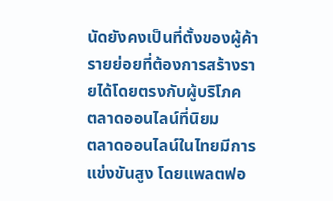นัดยังคงเป็นที่ตั้งของผู้ค้ารายย่อยที่ต้องการสร้างรายได้โดยตรงกับผู้บริโภค
ตลาดออนไลน์ที่นิยม
ตลาดออนไลน์ในไทยมีการแข่งขันสูง โดยแพลตฟอ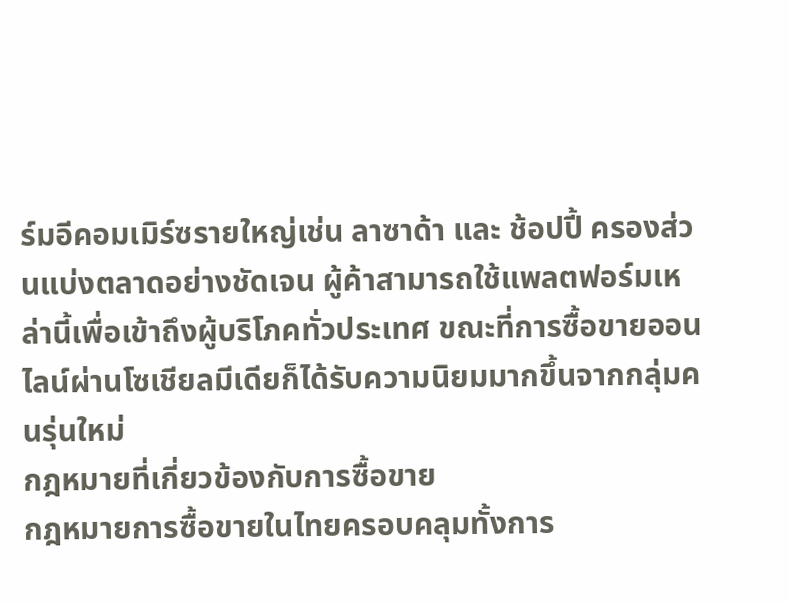ร์มอีคอมเมิร์ซรายใหญ่เช่น ลาซาด้า และ ช้อปปี้ ครองส่วนแบ่งตลาดอย่างชัดเจน ผู้ค้าสามารถใช้แพลตฟอร์มเหล่านี้เพื่อเข้าถึงผู้บริโภคทั่วประเทศ ขณะที่การซื้อขายออนไลน์ผ่านโซเชียลมีเดียก็ได้รับความนิยมมากขึ้นจากกลุ่มคนรุ่นใหม่
กฎหมายที่เกี่ยวข้องกับการซื้อขาย
กฎหมายการซื้อขายในไทยครอบคลุมทั้งการ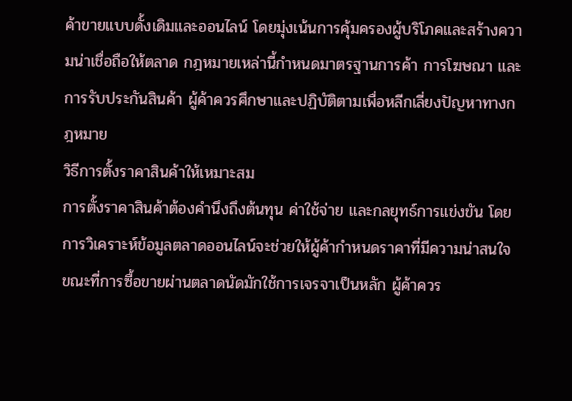ค้าขายแบบดั้งเดิมและออนไลน์ โดยมุ่งเน้นการคุ้มครองผู้บริโภคและสร้างความน่าเชื่อถือให้ตลาด กฎหมายเหล่านี้กำหนดมาตรฐานการค้า การโฆษณา และการรับประกันสินค้า ผู้ค้าควรศึกษาและปฏิบัติตามเพื่อหลีกเลี่ยงปัญหาทางกฎหมาย
วิธีการตั้งราคาสินค้าให้เหมาะสม
การตั้งราคาสินค้าต้องคำนึงถึงต้นทุน ค่าใช้จ่าย และกลยุทธ์การแข่งขัน โดยการวิเคราะห์ข้อมูลตลาดออนไลน์จะช่วยให้ผู้ค้ากำหนดราคาที่มีความน่าสนใจ ขณะที่การซื้อขายผ่านตลาดนัดมักใช้การเจรจาเป็นหลัก ผู้ค้าควร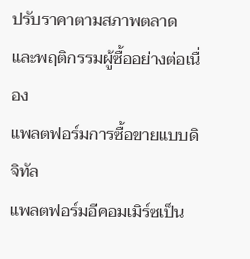ปรับราคาตามสภาพตลาดและพฤติกรรมผู้ซื้ออย่างต่อเนื่อง
แพลตฟอร์มการซื้อขายแบบดิจิทัล
แพลตฟอร์มอีคอมเมิร์ซเป็น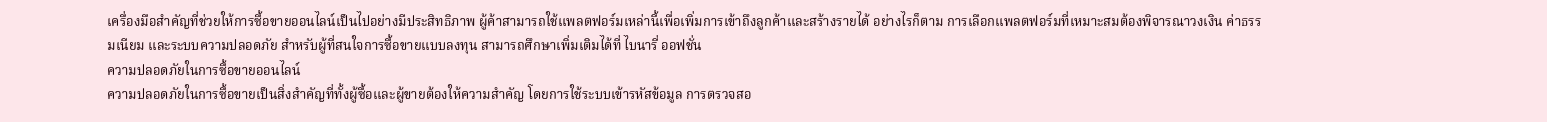เครื่องมือสำคัญที่ช่วยให้การซื้อขายออนไลน์เป็นไปอย่างมีประสิทธิภาพ ผู้ค้าสามารถใช้แพลตฟอร์มเหล่านี้เพื่อเพิ่มการเข้าถึงลูกค้าและสร้างรายได้ อย่างไรก็ตาม การเลือกแพลตฟอร์มที่เหมาะสมต้องพิจารณาวงเงิน ค่าธรรมเนียม และระบบความปลอดภัย สำหรับผู้ที่สนใจการซื้อขายแบบลงทุน สามารถศึกษาเพิ่มเติมได้ที่ ไบนารี่ ออฟชั่น
ความปลอดภัยในการซื้อขายออนไลน์
ความปลอดภัยในการซื้อขายเป็นสิ่งสำคัญที่ทั้งผู้ซื้อและผู้ขายต้องให้ความสำคัญ โดยการใช้ระบบเข้ารหัสข้อมูล การตรวจสอ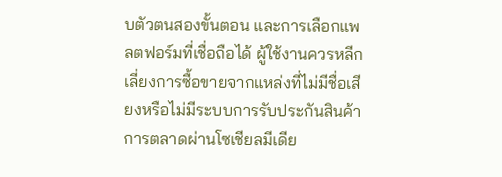บตัวตนสองขั้นตอน และการเลือกแพลตฟอร์มที่เชื่อถือได้ ผู้ใช้งานควรหลีกเลี่ยงการซื้อขายจากแหล่งที่ไม่มีชื่อเสียงหรือไม่มีระบบการรับประกันสินค้า
การตลาดผ่านโซเชียลมีเดีย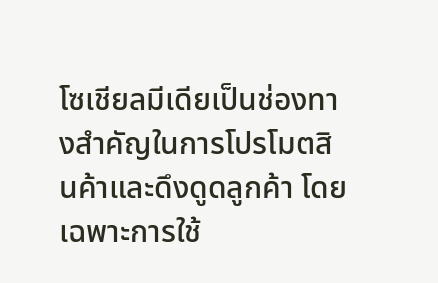โซเชียลมีเดียเป็นช่องทางสำคัญในการโปรโมตสินค้าและดึงดูดลูกค้า โดยเฉพาะการใช้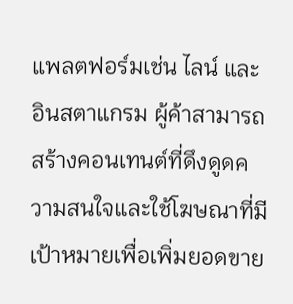แพลตฟอร์มเช่น ไลน์ และ อินสตาแกรม ผู้ค้าสามารถสร้างคอนเทนต์ที่ดึงดูดความสนใจและใช้โฆษณาที่มีเป้าหมายเพื่อเพิ่มยอดขาย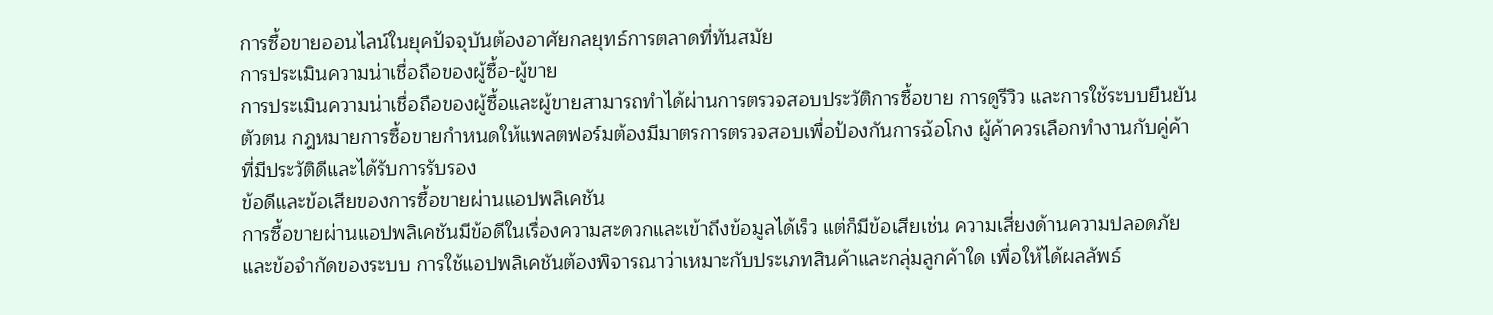การซื้อขายออนไลน์ในยุคปัจจุบันต้องอาศัยกลยุทธ์การตลาดที่ทันสมัย
การประเมินความน่าเชื่อถือของผู้ซื้อ-ผู้ขาย
การประเมินความน่าเชื่อถือของผู้ซื้อและผู้ขายสามารถทำได้ผ่านการตรวจสอบประวัติการซื้อขาย การดูรีวิว และการใช้ระบบยืนยันตัวตน กฎหมายการซื้อขายกำหนดให้แพลตฟอร์มต้องมีมาตรการตรวจสอบเพื่อป้องกันการฉ้อโกง ผู้ค้าควรเลือกทำงานกับคู่ค้าที่มีประวัติดีและได้รับการรับรอง
ข้อดีและข้อเสียของการซื้อขายผ่านแอปพลิเคชัน
การซื้อขายผ่านแอปพลิเคชันมีข้อดีในเรื่องความสะดวกและเข้าถึงข้อมูลได้เร็ว แต่ก็มีข้อเสียเช่น ความเสี่ยงด้านความปลอดภัยและข้อจำกัดของระบบ การใช้แอปพลิเคชันต้องพิจารณาว่าเหมาะกับประเภทสินค้าและกลุ่มลูกค้าใด เพื่อให้ได้ผลลัพธ์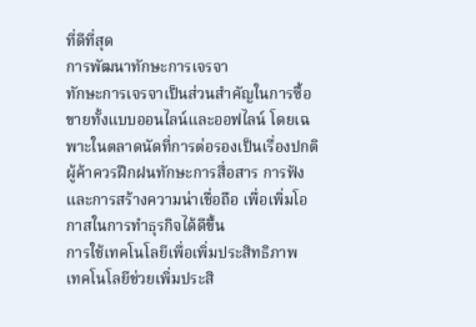ที่ดีที่สุด
การพัฒนาทักษะการเจรจา
ทักษะการเจรจาเป็นส่วนสำคัญในการซื้อขายทั้งแบบออนไลน์และออฟไลน์ โดยเฉพาะในตลาดนัดที่การต่อรองเป็นเรื่องปกติ ผู้ค้าควรฝึกฝนทักษะการสื่อสาร การฟัง และการสร้างความน่าเชื่อถือ เพื่อเพิ่มโอกาสในการทำธุรกิจได้ดีขึ้น
การใช้เทคโนโลยีเพื่อเพิ่มประสิทธิภาพ
เทคโนโลยีช่วยเพิ่มประสิ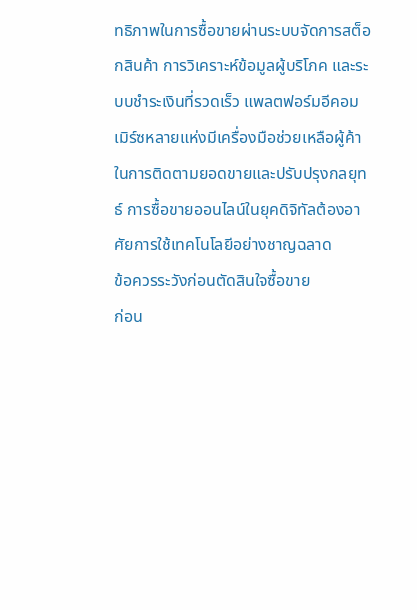ทธิภาพในการซื้อขายผ่านระบบจัดการสต็อกสินค้า การวิเคราะห์ข้อมูลผู้บริโภค และระบบชำระเงินที่รวดเร็ว แพลตฟอร์มอีคอมเมิร์ซหลายแห่งมีเครื่องมือช่วยเหลือผู้ค้าในการติดตามยอดขายและปรับปรุงกลยุทธ์ การซื้อขายออนไลน์ในยุคดิจิทัลต้องอาศัยการใช้เทคโนโลยีอย่างชาญฉลาด
ข้อควรระวังก่อนตัดสินใจซื้อขาย
ก่อน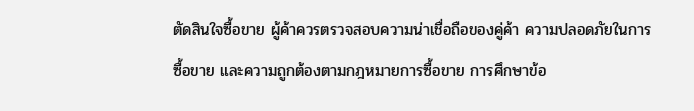ตัดสินใจซื้อขาย ผู้ค้าควรตรวจสอบความน่าเชื่อถือของคู่ค้า ความปลอดภัยในการซื้อขาย และความถูกต้องตามกฎหมายการซื้อขาย การศึกษาข้อ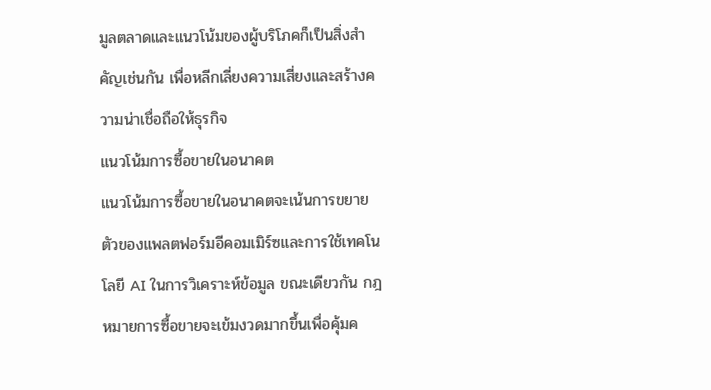มูลตลาดและแนวโน้มของผู้บริโภคก็เป็นสิ่งสำคัญเช่นกัน เพื่อหลีกเลี่ยงความเสี่ยงและสร้างความน่าเชื่อถือให้ธุรกิจ
แนวโน้มการซื้อขายในอนาคต
แนวโน้มการซื้อขายในอนาคตจะเน้นการขยายตัวของแพลตฟอร์มอีคอมเมิร์ซและการใช้เทคโนโลยี AI ในการวิเคราะห์ข้อมูล ขณะเดียวกัน กฎหมายการซื้อขายจะเข้มงวดมากขึ้นเพื่อคุ้มค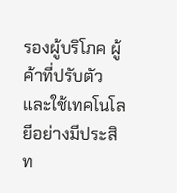รองผู้บริโภค ผู้ค้าที่ปรับตัวและใช้เทคโนโลยีอย่างมีประสิท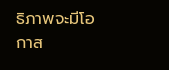ธิภาพจะมีโอกาส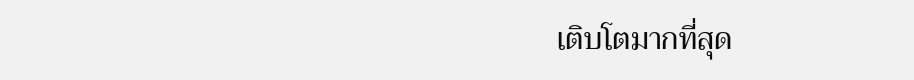เติบโตมากที่สุด